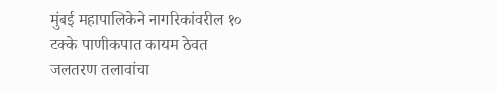मुंबई महापालिकेने नागरिकांवरील १० टक्के पाणीकपात कायम ठेवत जलतरण तलावांचा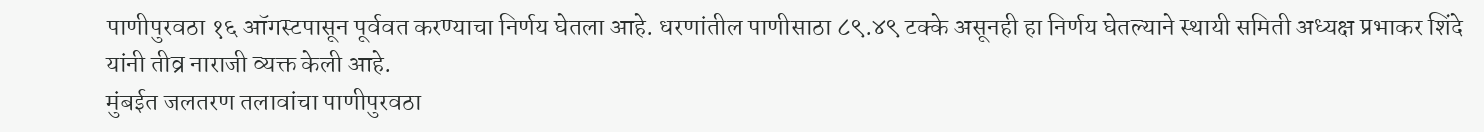पाणीपुरवठा १६ ऑगस्टपासून पूर्ववत करण्याचा निर्णय घेतला आहे. धरणांतील पाणीसाठा ८९.४९ टक्के असूनही हा निर्णय घेतल्याने स्थायी समिती अध्यक्ष प्रभाकर शिंदे यांनी तीव्र नाराजी व्यक्त केली आहे.
मुंबईत जलतरण तलावांचा पाणीपुरवठा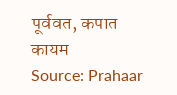पूर्ववत, कपात कायम
Source: Prahaar